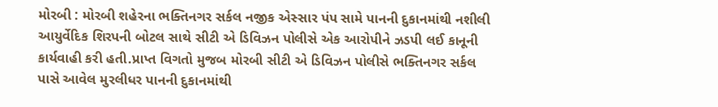મોરબી : મોરબી શહેરના ભક્તિનગર સર્કલ નજીક એસ્સાર પંપ સામે પાનની દુકાનમાંથી નશીલી આયુર્વેદિક શિરપની બોટલ સાથે સીટી એ ડિવિઝન પોલીસે એક આરોપીને ઝડપી લઈ કાનૂની કાર્યવાહી કરી હતી.પ્રાપ્ત વિગતો મુજબ મોરબી સીટી એ ડિવિઝન પોલીસે ભક્તિનગર સર્કલ પાસે આવેલ મુરલીધર પાનની દુકાનમાંથી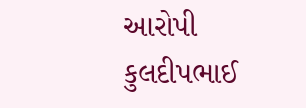આરોપી કુલદીપભાઈ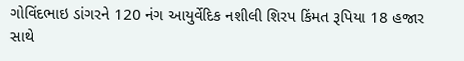ગોવિંદભાઇ ડાંગરને 120 નંગ આયુર્વેદિક નશીલી શિરપ કિંમત રૂપિયા 18 હજાર સાથે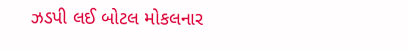ઝડપી લઈ બોટલ મોકલનાર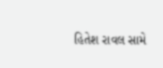હિતેશ રાવલ સામે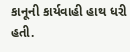કાનૂની કાર્યવાહી હાથ ધરી હતી.